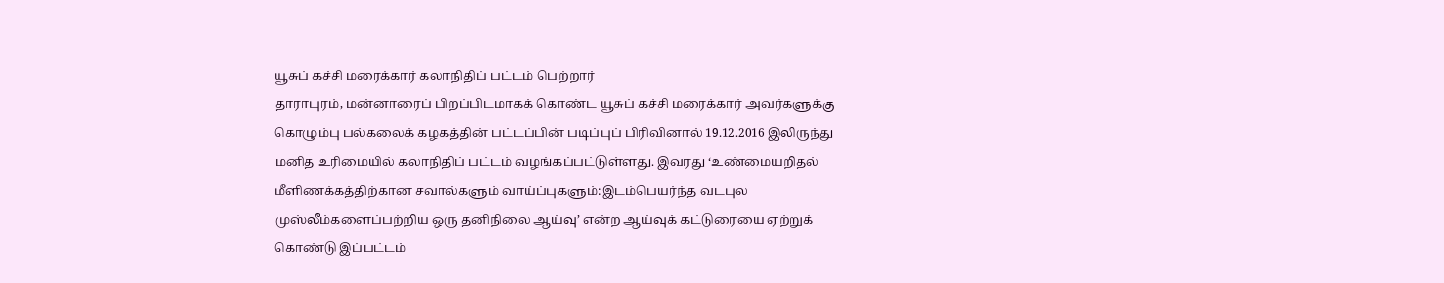யூசுப் கச்சி மரைக்கார் கலாநிதிப் பட்டம் பெற்றார்
தாராபுரம், மன்னாரைப் பிறப்பிடமாகக் கொண்ட யூசுப் கச்சி மரைக்கார் அவர்களுக்கு கொழும்பு பல்கலைக் கழகத்தின் பட்டப்பின் படிப்புப் பிரிவினால் 19.12.2016 இலிருந்து மனித உரிமையில் கலாநிதிப் பட்டம் வழங்கப்பட்டுள்ளது. இவரது ‘உண்மையறிதல் மீளிணக்கத்திற்கான சவால்களும் வாய்ப்புகளும்:இடம்பெயர்ந்த வடபுல முஸ்லீம்களைப்பற்றிய ஒரு தனிநிலை ஆய்வு’ என்ற ஆய்வுக் கட்டுரையை ஏற்றுக் கொண்டு இப்பட்டம்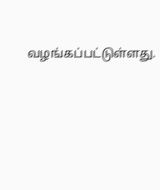வழங்கப்பட்டுள்ளது.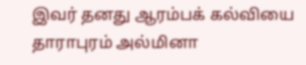இவர் தனது ஆரம்பக் கல்வியை தாராபுரம் அல்மினா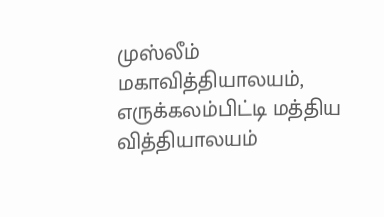முஸ்லீம் மகாவித்தியாலயம், எருக்கலம்பிட்டி மத்திய வித்தியாலயம்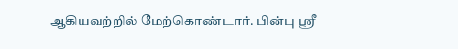ஆகியவற்றில் மேற்கொண்டார். பின்பு ஸ்ரீ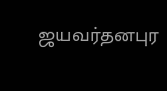ஜயவர்தனபுர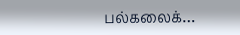பல்கலைக்…